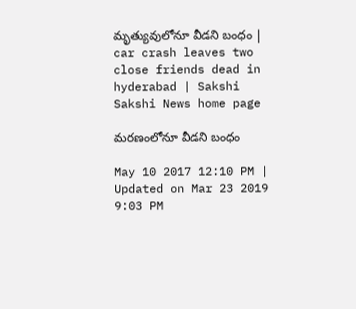మృత్యువులోనూ వీడని బంధం | car crash leaves two close friends dead in hyderabad | Sakshi
Sakshi News home page

మరణంలోనూ వీడని బంధం

May 10 2017 12:10 PM | Updated on Mar 23 2019 9:03 PM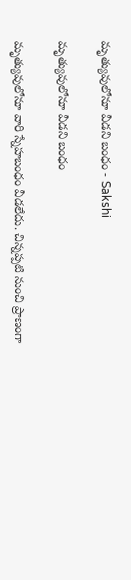మృత్యువులోనూ వీడని బంధం - Sakshi

మృత్యువులోనూ వీడని బంధం

మృత్యువులోనూ వారి స్నేహబంధం వీడలేదు. చిన్నప్పటి నుంచి ప్రాణంగా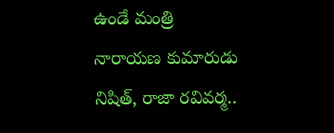ఉండే మంత్రి నారాయణ కుమారుడు నిషిత్‌, రాజా రవివర్మ..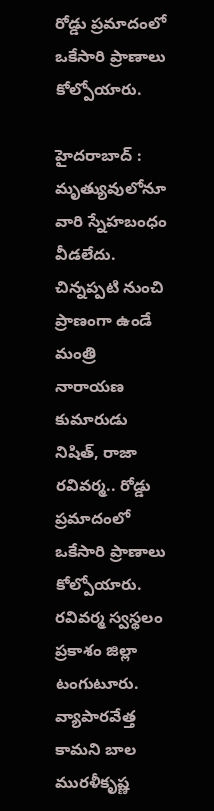రోడ్డు ప్రమాదంలో ఒకేసారి ప్రాణాలు కోల్పోయారు.

హైదరాబాద్‌ :  మృత్యువులోనూ వారి స్నేహబంధం వీడలేదు. చిన్నప్పటి నుంచి ప్రాణంగా ఉండే మంత్రి నారాయణ కుమారుడు నిషిత్‌, రాజా రవివర్మ.. రోడ్డు ప్రమాదంలో ఒకేసారి ప్రాణాలు కోల్పోయారు. రవివర్మ స్వస్థలం ప్రకాశం జిల్లా టంగుటూరు. వ్యాపారవేత్త కామని బాల మురళీకృష్ణ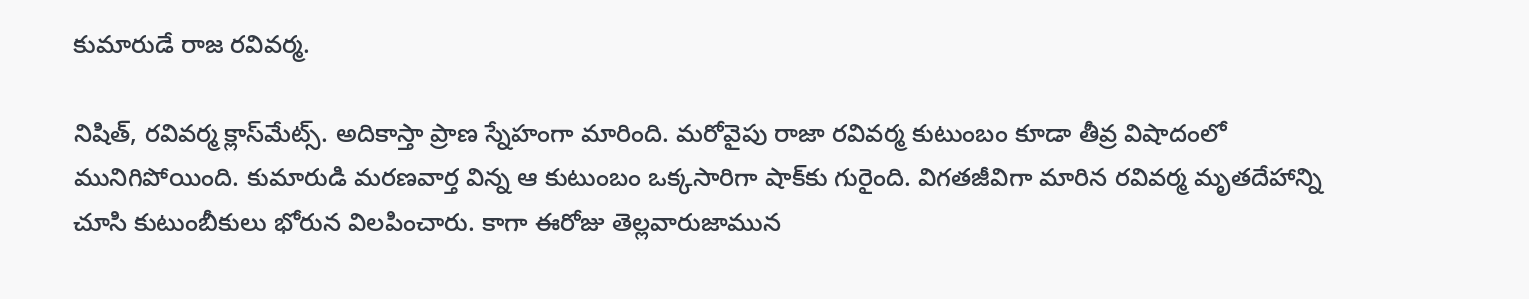కుమారుడే రాజ రవివర్మ.

నిషిత్‌, రవివర్మ క్లాస్‌మేట్స్‌. అదికాస్తా ప్రాణ స్నేహంగా మారింది. మరోవైపు రాజా రవివర్మ కుటుంబం కూడా తీవ్ర విషాదంలో మునిగిపోయింది. కుమారుడి మరణవార్త విన్న ఆ కుటుంబం ఒక్కసారిగా షాక్‌కు గురైంది. విగతజీవిగా మారిన రవివర్మ మృతదేహాన్ని చూసి కుటుంబీకులు భోరున విలపించారు. కాగా ఈరోజు తెల్లవారుజామున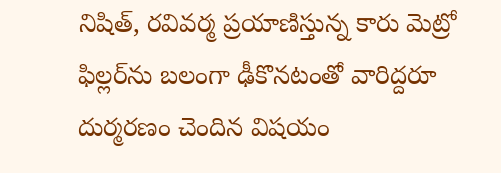నిషిత్‌, రవివర్మ ప్రయాణిస్తున్న కారు మెట్రో ఫిల్లర్‌ను బలంగా ఢీకొనటంతో వారిద్దరూ దుర్మరణం చెందిన విషయం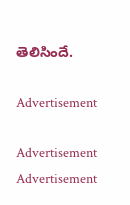తెలిసిందే.

Advertisement

Advertisement
Advertisement